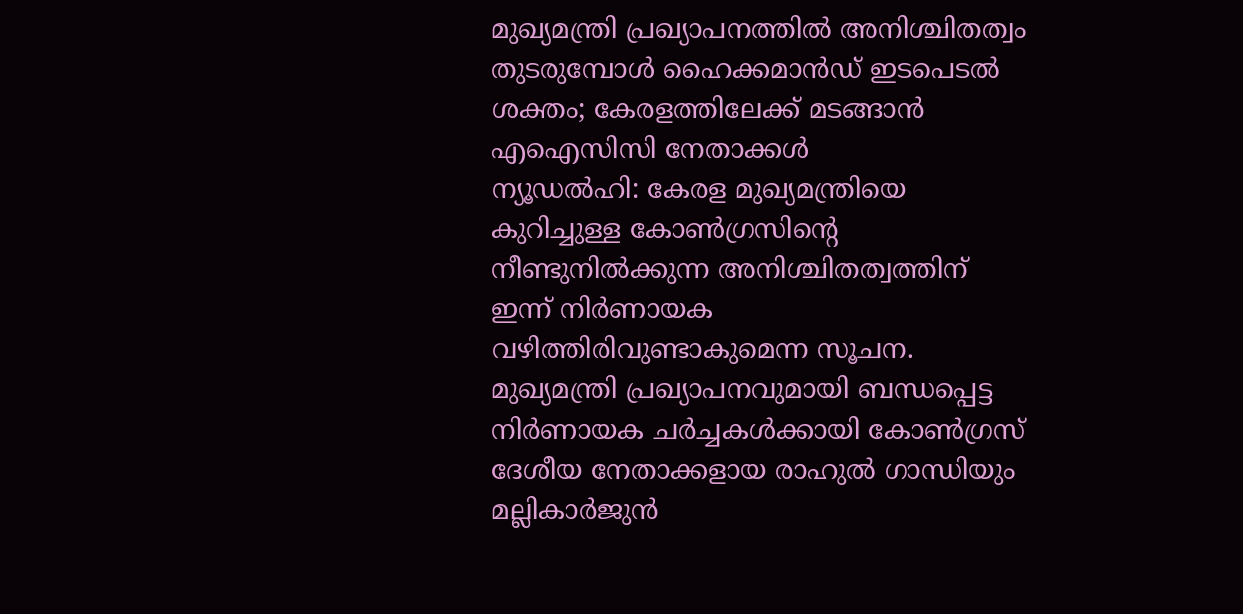മുഖ്യമന്ത്രി പ്രഖ്യാപനത്തിൽ അനിശ്ചിതത്വം തുടരുമ്പോൾ ഹൈക്കമാൻഡ് ഇടപെടൽ ശക്തം; കേരളത്തിലേക്ക് മടങ്ങാൻ എഐസിസി നേതാക്കൾ
ന്യൂഡൽഹി: കേരള മുഖ്യമന്ത്രിയെ കുറിച്ചുള്ള കോൺഗ്രസിന്റെ നീണ്ടുനിൽക്കുന്ന അനിശ്ചിതത്വത്തിന് ഇന്ന് നിർണായക വഴിത്തിരിവുണ്ടാകുമെന്ന സൂചന. മുഖ്യമന്ത്രി പ്രഖ്യാപനവുമായി ബന്ധപ്പെട്ട നിർണായക ചർച്ചകൾക്കായി കോൺഗ്രസ് ദേശീയ നേതാക്കളായ രാഹുൽ ഗാന്ധിയും മല്ലികാർജുൻ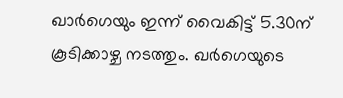ഖാർഗെയും ഇന്ന് വൈകിട്ട് 5.30ന് കൂടിക്കാഴ്ച നടത്തും. ഖർഗെയുടെ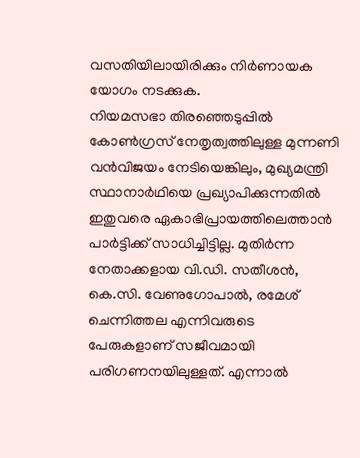വസതിയിലായിരിക്കും നിർണായക യോഗം നടക്കുക.
നിയമസഭാ തിരഞ്ഞെടുപ്പിൽ കോൺഗ്രസ് നേതൃത്വത്തിലുള്ള മുന്നണി വൻവിജയം നേടിയെങ്കിലും, മുഖ്യമന്ത്രി സ്ഥാനാർഥിയെ പ്രഖ്യാപിക്കുന്നതിൽ ഇതുവരെ ഏകാഭിപ്രായത്തിലെത്താൻ പാർട്ടിക്ക് സാധിച്ചിട്ടില്ല. മുതിർന്ന നേതാക്കളായ വി.ഡി. സതീശൻ, കെ.സി. വേണുഗോപാൽ, രമേശ് ചെന്നിത്തല എന്നിവരുടെ പേരുകളാണ് സജീവമായി പരിഗണനയിലുള്ളത്. എന്നാൽ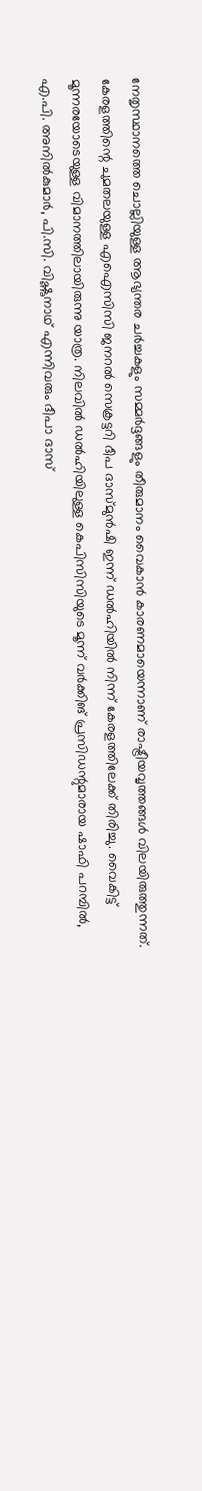നേതൃസ്ഥാനത്തെ ചൊല്ലിയുള്ള ആഭ്യന്തര ചർച്ചകളും സമ്മർദ്ദങ്ങളും തീരുമാനം വൈകാൻ കാരണമായെന്നാണ് രാഷ്ട്രീയവൃത്തങ്ങൾ വിലയിരുത്തുന്നത്.
കേരളത്തിന്റെ ചുമതലയുള്ള എഐസിസി ജനറൽ സെക്രട്ടറി ദീപ ദാസ്മുൻഷി ഇന്ന് ഡൽഹിയിൽ നിന്ന് കേരളത്തിലേക്ക് തിരിച്ചു. വൈകിട്ട് മൂന്നരയോടെയുള്ള വിമാനത്തിലായിരുന്നു യാത്ര. നിലവിൽ ഡൽഹിയിലുള്ള കെപിസിസിയുടെ മൂന്ന് വർക്കിങ് പ്രസിഡന്റുമാരായ ഷാഫി പറമ്പിൽ, എ.പി. അനിൽകുമാർ, പി.സി. വിഷ്ണുനാഥ് എന്നിവരും ദീപാ ദാസ്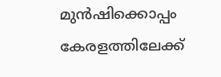മുൻഷിക്കൊപ്പം കേരളത്തിലേക്ക്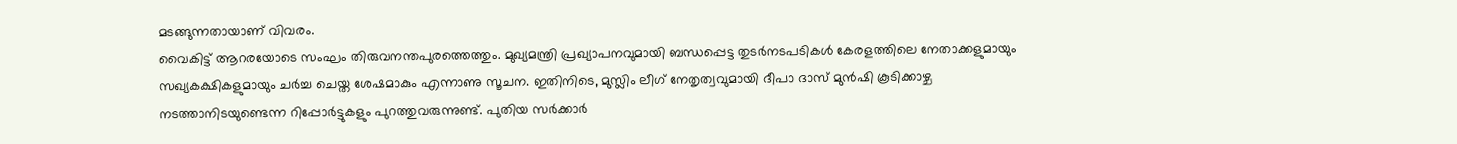മടങ്ങുന്നതായാണ് വിവരം.
വൈകിട്ട് ആറരയോടെ സംഘം തിരുവനന്തപുരത്തെത്തും. മുഖ്യമന്ത്രി പ്രഖ്യാപനവുമായി ബന്ധപ്പെട്ട തുടർനടപടികൾ കേരളത്തിലെ നേതാക്കളുമായും സഖ്യകക്ഷികളുമായും ചർച്ച ചെയ്ത ശേഷമാകും എന്നാണു സൂചന. ഇതിനിടെ, മുസ്ലിം ലീഗ് നേതൃത്വവുമായി ദീപാ ദാസ് മുൻഷി കൂടിക്കാഴ്ച നടത്താനിടയുണ്ടെന്ന റിപ്പോർട്ടുകളും പുറത്തുവരുന്നുണ്ട്. പുതിയ സർക്കാർ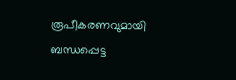രൂപീകരണവുമായി ബന്ധപ്പെട്ട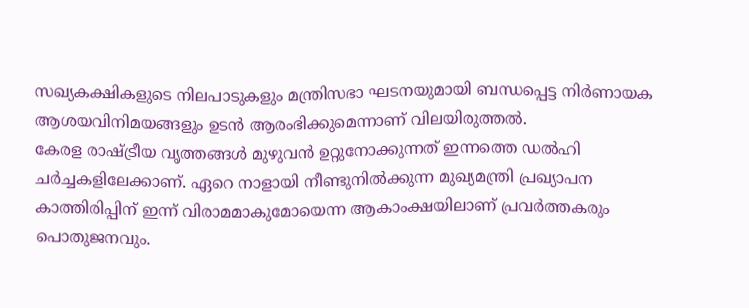സഖ്യകക്ഷികളുടെ നിലപാടുകളും മന്ത്രിസഭാ ഘടനയുമായി ബന്ധപ്പെട്ട നിർണായക ആശയവിനിമയങ്ങളും ഉടൻ ആരംഭിക്കുമെന്നാണ് വിലയിരുത്തൽ.
കേരള രാഷ്ട്രീയ വൃത്തങ്ങൾ മുഴുവൻ ഉറ്റുനോക്കുന്നത് ഇന്നത്തെ ഡൽഹി ചർച്ചകളിലേക്കാണ്. ഏറെ നാളായി നീണ്ടുനിൽക്കുന്ന മുഖ്യമന്ത്രി പ്രഖ്യാപന കാത്തിരിപ്പിന് ഇന്ന് വിരാമമാകുമോയെന്ന ആകാംക്ഷയിലാണ് പ്രവർത്തകരും പൊതുജനവും.